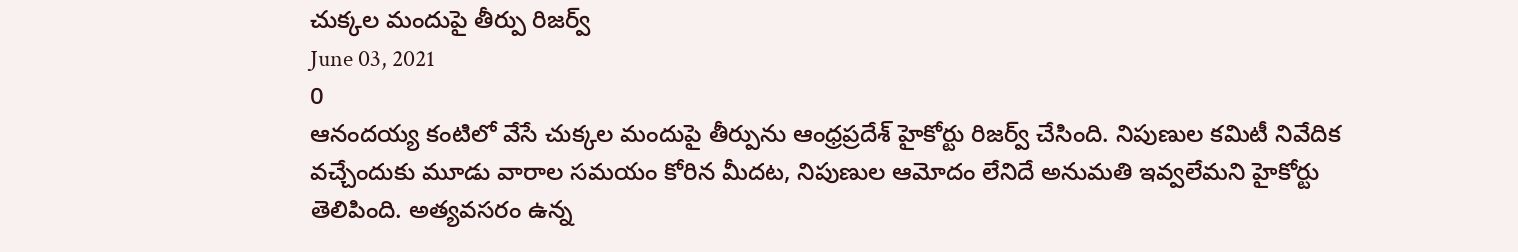చుక్కల మందుపై తీర్పు రిజర్వ్
June 03, 2021
0
ఆనందయ్య కంటిలో వేసే చుక్కల మందుపై తీర్పును ఆంధ్రప్రదేశ్ హైకోర్టు రిజర్వ్ చేసింది. నిపుణుల కమిటీ నివేదిక వచ్చేందుకు మూడు వారాల సమయం కోరిన మీదట, నిపుణుల ఆమోదం లేనిదే అనుమతి ఇవ్వలేమని హైకోర్టు తెలిపింది. అత్యవసరం ఉన్న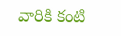వారికి కంటి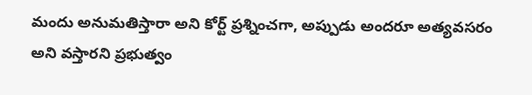మందు అనుమతిస్తారా అని కోర్ట్ ప్రశ్నించగా, అప్పుడు అందరూ అత్యవసరం అని వస్తారని ప్రభుత్వం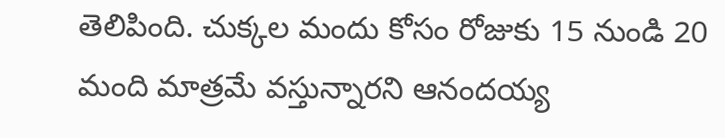తెలిపింది. చుక్కల మందు కోసం రోజుకు 15 నుండి 20 మంది మాత్రమే వస్తున్నారని ఆనందయ్య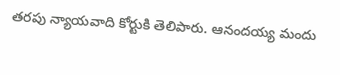తరపు న్యాయవాది కోర్టుకి తెలిపారు. ఆనందయ్య మందు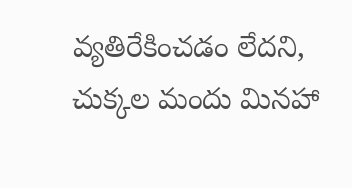వ్యతిరేకించడం లేదని, చుక్కల మందు మినహా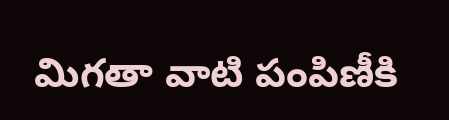మిగతా వాటి పంపిణీకి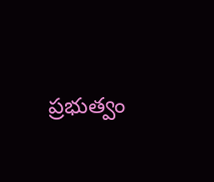ప్రభుత్వం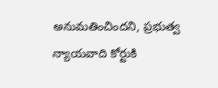అనుమతించిందని, ప్రభుత్వ న్యాయవాది కోర్టుకి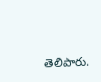తెలిపారు.